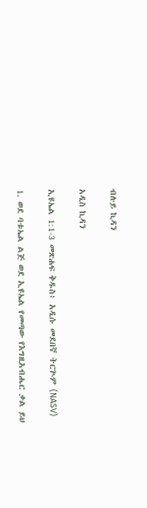ብሉይ ኪዳን

አዲስ ኪዳን

ኢዩኤል 1:1-3 መጽሐፍ ቅዱስ፥ አዲሱ መደበኛ ትርጒም (NASV)

1. ወደ ባቱኤል ልጅ ወደ ኢዩኤል የመጣው የእግዚአብሔር ቃል ይህ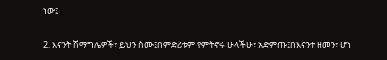ነው፤

2. እናንት ሽማግሌዎች፣ ይህን ስሙ፤በምድሪቱም የምትኖሩ ሁላችሁ፣ አድምጡ፤በእናንተ ዘመን፣ ሆነ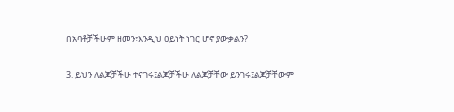በአባቶቻችሁም ዘመን፣እንዲህ ዐይነት ነገር ሆኖ ያውቃልን?

3. ይህን ለልጆቻችሁ ተናገሩ፤ልጆቻችሁ ለልጆቻቸው ይንገሩ፤ልጆቻቸውም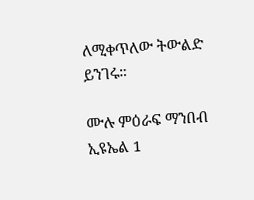ለሚቀጥለው ትውልድ ይንገሩ።

ሙሉ ምዕራፍ ማንበብ ኢዩኤል 1